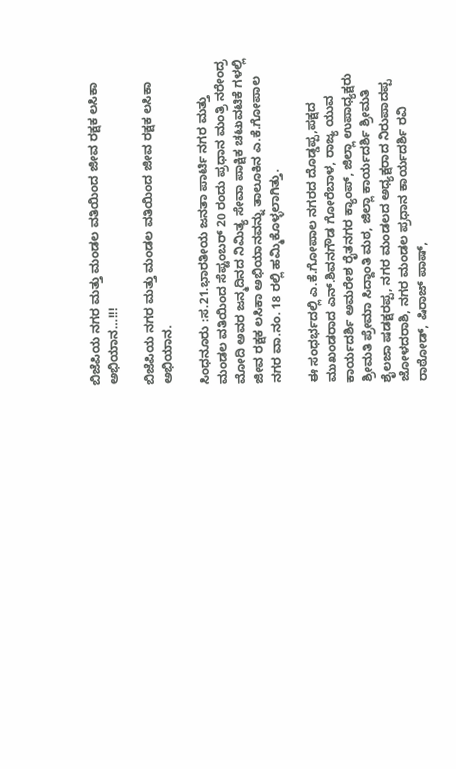ಬಿಜೆಪಿಯ ನಗರ ಮತ್ತು ಮಂಡಲ ವತಿಯಿಂದ ಜೀವ ರಕ್ಷಕ ಲಸಿಕಾ ಅಭಿಯಾನ…!!!

ಬಿಜೆಪಿಯ ನಗರ ಮತ್ತು ಮಂಡಲ ವತಿಯಿಂದ ಜೀವ ರಕ್ಷಕ ಲಸಿಕಾ ಅಭಿಯಾನ.

ಸಿಂಧನೂರು :ಸ.21.ಭಾರತೀಯ ಜನತಾ ಪಾರ್ಟಿ ನಗರ ಮತ್ತು ಮಂಡಲ ವತಿಯಿಂದ ಸೆಪ್ಟಂಬರ್ 20 ರಂದು ಪ್ರಧಾನ ಮಂತ್ರಿ ನರೇಂದ್ರ ಮೋದಿ ಅವರ ಜನ್ಮದಿನದ ನಿಮಿತ್ಯ ಸೇವಾ ಪಾಕ್ಷಿಕ ಚಟುವಟಿಕೆ ಗಳಲ್ಲಿ ಜೀವ ರಕ್ಷಕ ಲಸಿಕಾ ಅಭಿಯಾನವನ್ನು ತಾಲೂಕಿನ ಎ.ಕೆ.ಗೋಪಾಲ ನಗರ ವಾ.ನಂ. 18 ರಲ್ಲಿ ಹಮ್ಮಿಕೊಳ್ಳಲಾಗಿತ್ತು.

ಈ ಸಂಧರ್ಭದಲ್ಲಿ ಎ.ಕೆ.ಗೋಪಾಲ ನಗರದ ದೊಡ್ಡಪ್ಪ,ಪಕ್ಷದ ಮುಖಂಡರಾದ ಎನ್.ಶಿವನಗೌಡ ಗೋರೆಬಾಳ, ರಾಜ್ಯ ಯುವ ಕಾರ್ಯದರ್ಶಿ ಅಮರೇಶ ರೈತನಗರ ಕ್ಯಾಂಪ್, ಜಿಲ್ಲಾ ಉಪಾಧ್ಯಕ್ಷರು ಶ್ರೀಮತಿ ಪ್ರೇಮಾ ಸಿದ್ದಾಂತಿ ಮಠ, ಜಿಲ್ಲಾ ಕಾರ್ಯದರ್ಶಿ ಶ್ರೀಮತಿ ಶೈಲಜಾ ಷಡಕ್ಷರಪ್ಪ, ನಗರ ಮಂಡಲದ ಅಧ್ಯಕ್ಷರಾದ ನಿರುಪಾದಪ್ಪ ಜೋಳದರಾಶಿ, ನಗರ ಮಂಡಲ ಪ್ರಧಾನ ಕಾರ್ಯದರ್ಶಿ ರವಿ ರಾಠೋಡ್, ಷಿರಾಜ್ ಪಾಷ್,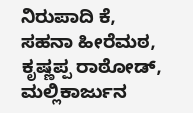ನಿರುಪಾದಿ ಕೆ, ಸಹನಾ ಹೀರೆಮಠ, ಕೃಷ್ಣಪ್ಪ ರಾಠೋಡ್, ಮಲ್ಲಿಕಾರ್ಜುನ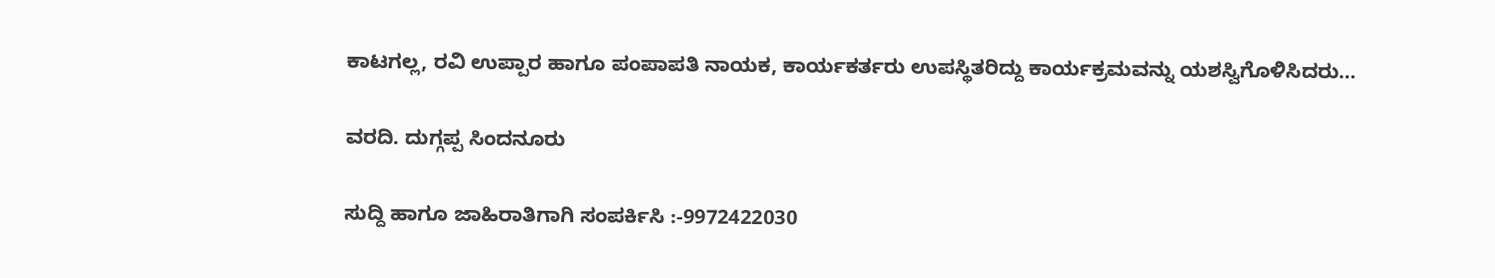ಕಾಟಗಲ್ಲ, ರವಿ ಉಪ್ಪಾರ ಹಾಗೂ ಪಂಪಾಪತಿ ನಾಯಕ, ಕಾರ್ಯಕರ್ತರು ಉಪಸ್ಥಿತರಿದ್ದು ಕಾರ್ಯಕ್ರಮವನ್ನು ಯಶಸ್ವಿಗೊಳಿಸಿದರು…

ವರದಿ. ದುಗ್ಗಪ್ಪ ಸಿಂದನೂರು

ಸುದ್ದಿ ಹಾಗೂ ಜಾಹಿರಾತಿಗಾಗಿ ಸಂಪರ್ಕಿಸಿ :-9972422030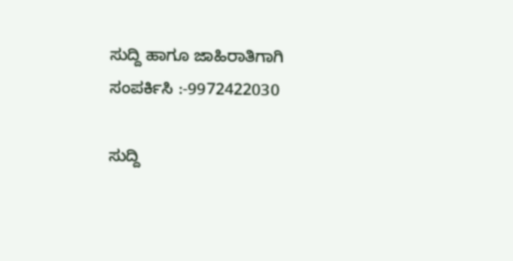ಸುದ್ದಿ ಹಾಗೂ ಜಾಹಿರಾತಿಗಾಗಿ ಸಂಪರ್ಕಿಸಿ :-9972422030

ಸುದ್ದಿ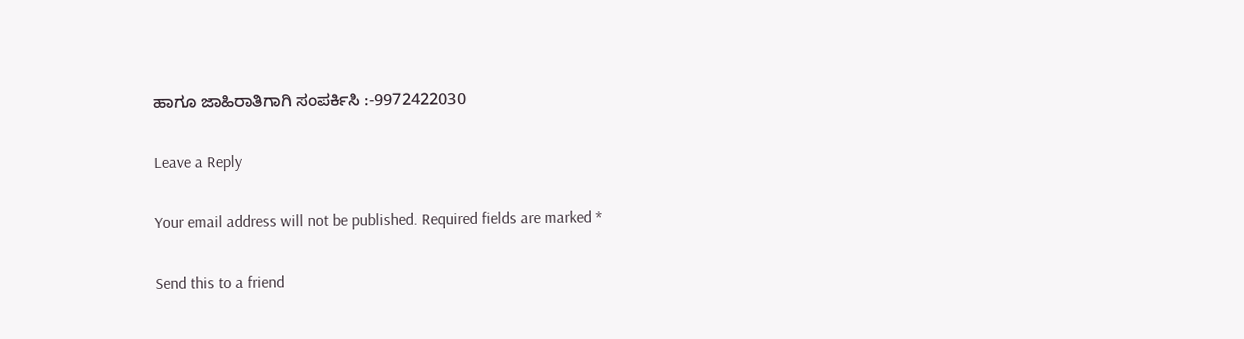ಹಾಗೂ ಜಾಹಿರಾತಿಗಾಗಿ ಸಂಪರ್ಕಿಸಿ :-9972422030

Leave a Reply

Your email address will not be published. Required fields are marked *

Send this to a friend